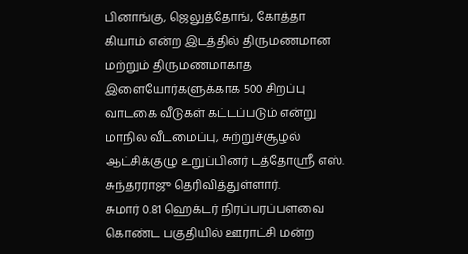பினாங்கு, ஜெலுத்தோங், கோத்தா கியாம் என்ற இடத்தில் திருமணமான மற்றும் திருமணமாகாத இளையோர்களுக்காக 500 சிறப்பு வாடகை வீடுகள் கட்டப்படும் என்று மாநில வீடமைப்பு, சுற்றுச்சூழல் ஆட்சிக்குழு உறுப்பினர் டத்தோஸ்ரீ எஸ். சுந்தரராஜு தெரிவித்துள்ளார்.
சுமார் 0.81 ஹெக்டர் நிரப்பரப்பளவை கொண்ட பகுதியில் ஊராட்சி மன்ற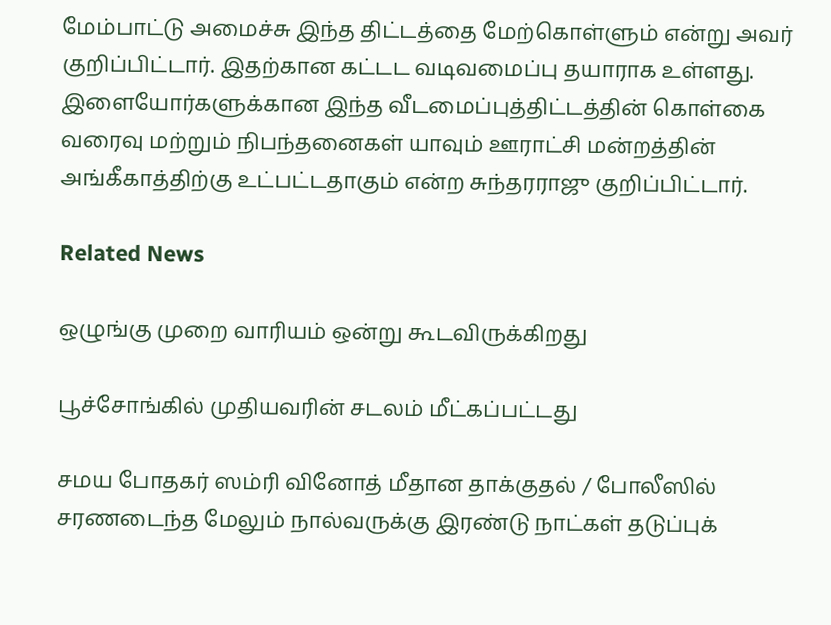மேம்பாட்டு அமைச்சு இந்த திட்டத்தை மேற்கொள்ளும் என்று அவர் குறிப்பிட்டார். இதற்கான கட்டட வடிவமைப்பு தயாராக உள்ளது. இளையோர்களுக்கான இந்த வீடமைப்புத்திட்டத்தின் கொள்கை வரைவு மற்றும் நிபந்தனைகள் யாவும் ஊராட்சி மன்றத்தின் அங்கீகாத்திற்கு உட்பட்டதாகும் என்ற சுந்தரராஜு குறிப்பிட்டார்.

Related News

ஒழுங்கு முறை வாரியம் ஒன்று கூடவிருக்கிறது

பூச்சோங்கில் முதியவரின் சடலம் மீட்கப்பட்டது

சமய போதகர் ஸம்ரி வினோத் மீதான தாக்குதல் / போலீஸில் சரணடைந்த மேலும் நால்வருக்கு இரண்டு நாட்கள் தடுப்புக்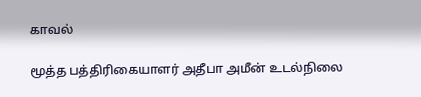காவல்

மூத்த பத்திரிகையாளர் அதீபா அமீன் உடல்நிலை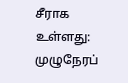சீராக உள்ளது: முழுநேரப்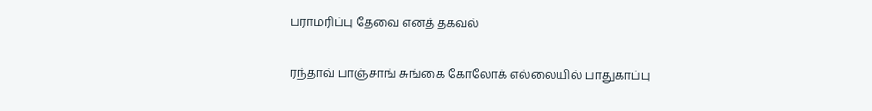பராமரிப்பு தேவை எனத் தகவல்

ரந்தாவ் பாஞ்சாங் சுங்கை கோலோக் எல்லையில் பாதுகாப்பு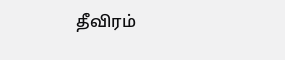தீவிரம்